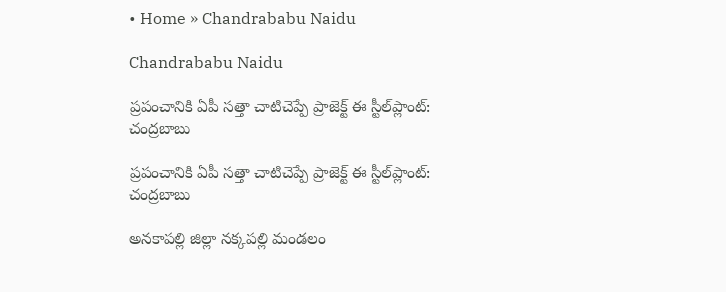• Home » Chandrababu Naidu

Chandrababu Naidu

ప్రపంచానికి ఏపీ సత్తా చాటిచెప్పే ప్రాజెక్ట్‌ ఈ స్టీల్‌ప్లాంట్‌: చంద్రబాబు

ప్రపంచానికి ఏపీ సత్తా చాటిచెప్పే ప్రాజెక్ట్‌ ఈ స్టీల్‌ప్లాంట్‌: చంద్రబాబు

అనకాపల్లి జిల్లా నక్కపల్లి మండలం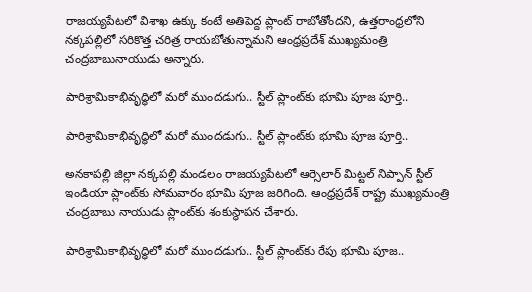రాజయ్యపేటలో విశాఖ ఉక్కు కంటే అతిపెద్ద ప్లాంట్‌ రాబోతోందని, ఉత్తరాంధ్రలోని నక్కపల్లిలో సరికొత్త చరిత్ర రాయబోతున్నామని ఆంధ్రప్రదేశ్ ముఖ్యమంత్రి చంద్రబాబునాయుడు అన్నారు.

పారిశ్రామికాభివృద్ధిలో మరో ముందడుగు.. స్టీల్ ప్లాంట్‌కు భూమి పూజ పూర్తి..

పారిశ్రామికాభివృద్ధిలో మరో ముందడుగు.. స్టీల్ ప్లాంట్‌కు భూమి పూజ పూర్తి..

అనకాపల్లి జిల్లా నక్కపల్లి మండలం రాజయ్యపేటలో ఆర్సెలార్ మిట్టల్ నిప్పాన్ స్టీల్ ఇండియా ప్లాంట్‌కు సోమవారం భూమి పూజ జరిగింది. ఆంధ్రప్రదేశ్ రాష్ట్ర ముఖ్యమంత్రి చంద్రబాబు నాయుడు ప్లాంట్‌కు శంకుస్థాపన చేశారు.

పారిశ్రామికాభివృద్ధిలో మరో ముందడుగు.. స్టీల్ ప్లాంట్‌కు రేపు భూమి పూజ..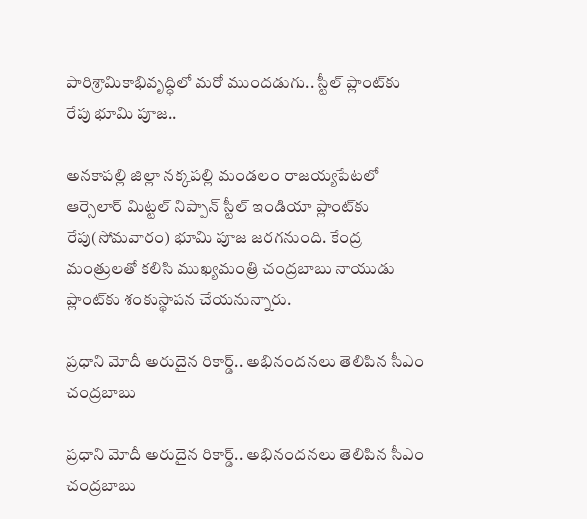పారిశ్రామికాభివృద్ధిలో మరో ముందడుగు.. స్టీల్ ప్లాంట్‌కు రేపు భూమి పూజ..

అనకాపల్లి జిల్లా నక్కపల్లి మండలం రాజయ్యపేటలో ఆర్సెలార్ మిట్టల్ నిప్పాన్ స్టీల్ ఇండియా ప్లాంట్‌కు రేపు(సోమవారం) భూమి పూజ జరగనుంది. కేంద్ర మంత్రులతో కలిసి ముఖ్యమంత్రి చంద్రబాబు నాయుడు ప్లాంట్‌కు శంకుస్థాపన చేయనున్నారు.

ప్రధాని మోదీ అరుదైన రికార్డ్.. అభినందనలు తెలిపిన సీఎం చంద్రబాబు

ప్రధాని మోదీ అరుదైన రికార్డ్.. అభినందనలు తెలిపిన సీఎం చంద్రబాబు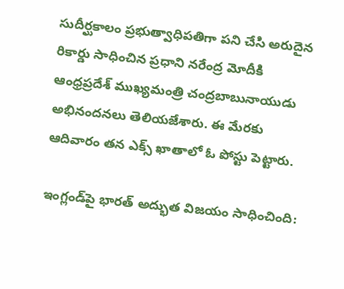సుదీర్ఘకాలం ప్రభుత్వాధిపతిగా పని చేసి అరుదైన రికార్డు సాధించిన ప్రధాని నరేంద్ర మోదీకి ఆంధ్రప్రదేశ్ ముఖ్యమంత్రి చంద్రబాబునాయుడు అభినందనలు తెలియజేశారు. ఈ మేరకు ఆదివారం తన ఎక్స్ ఖాతాలో ఓ పోస్టు పెట్టారు.

ఇంగ్లండ్‌పై భారత్ అద్భుత విజయం సాధించింది: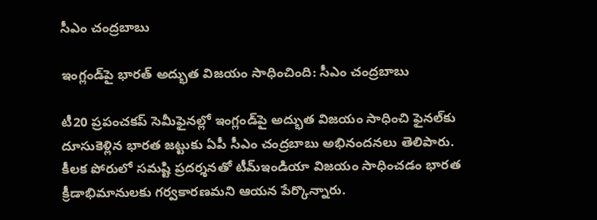సీఎం చంద్రబాబు

ఇంగ్లండ్‌పై భారత్ అద్భుత విజయం సాధించింది: సీఎం చంద్రబాబు

టీ20 ప్రపంచకప్ సెమీఫైనల్లో ఇంగ్లండ్‌పై అద్భుత విజయం సాధించి ఫైనల్‌కు దూసుకెళ్లిన భారత జట్టుకు ఏపీ సీఎం చంద్రబాబు అభినందనలు తెలిపారు. కీలక పోరులో సమష్టి ప్రదర్శనతో టీమ్ఇండియా విజయం సాధించడం భారత క్రీడాభిమానులకు గర్వకారణమని ఆయన పేర్కొన్నారు.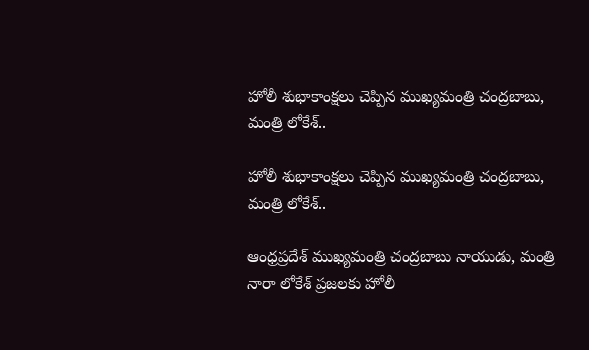హోలీ శుభాకాంక్షలు చెప్పిన ముఖ్యమంత్రి చంద్రబాబు, మంత్రి లోకేశ్..

హోలీ శుభాకాంక్షలు చెప్పిన ముఖ్యమంత్రి చంద్రబాబు, మంత్రి లోకేశ్..

ఆంధ్రప్రదేశ్ ముఖ్యమంత్రి చంద్రబాబు నాయుడు, మంత్రి నారా లోకేశ్ ప్రజలకు హోలీ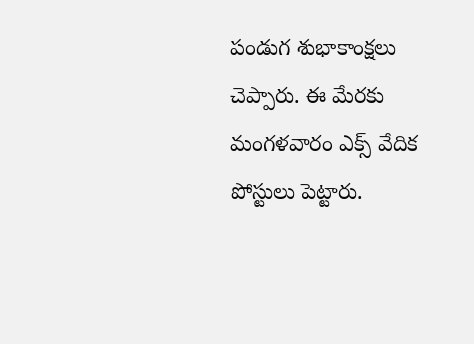పండుగ శుభాకాంక్షలు చెప్పారు. ఈ మేరకు మంగళవారం ఎక్స్ వేదిక పోస్టులు పెట్టారు.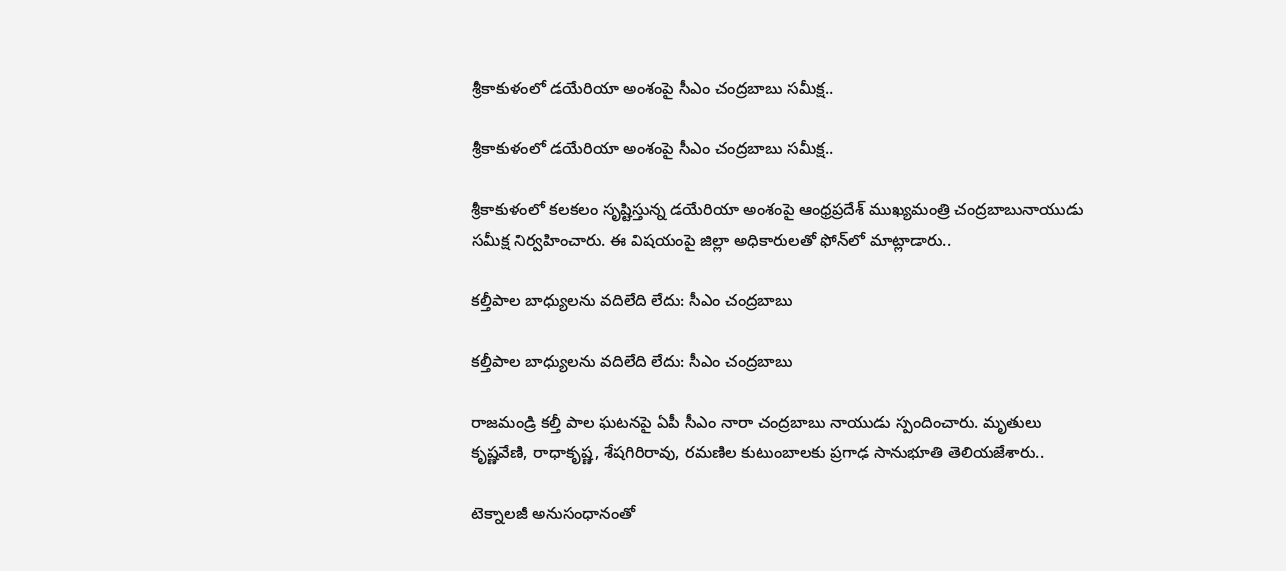శ్రీకాకుళంలో డయేరియా అంశంపై సీఎం చంద్రబాబు సమీక్ష..

శ్రీకాకుళంలో డయేరియా అంశంపై సీఎం చంద్రబాబు సమీక్ష..

శ్రీకాకుళంలో కలకలం సృష్టిస్తున్న డయేరియా అంశంపై ఆంధ్రప్రదేశ్ ముఖ్యమంత్రి చంద్రబాబునాయుడు సమీక్ష నిర్వహించారు. ఈ విషయంపై జిల్లా అధికారులతో ఫోన్‌లో మాట్లాడారు..

కల్తీపాల బాధ్యులను వదిలేది లేదు: సీఎం చంద్రబాబు

కల్తీపాల బాధ్యులను వదిలేది లేదు: సీఎం చంద్రబాబు

రాజమండ్రి కల్తీ పాల ఘటనపై ఏపీ సీఎం నారా చంద్రబాబు నాయుడు స్పందించారు. మృతులు కృష్ణవేణి, రాధాకృష్ణ, శేషగిరిరావు, రమణిల కుటుంబాలకు ప్రగాఢ సానుభూతి తెలియజేశారు..

టెక్నాలజీ అనుసంధానంతో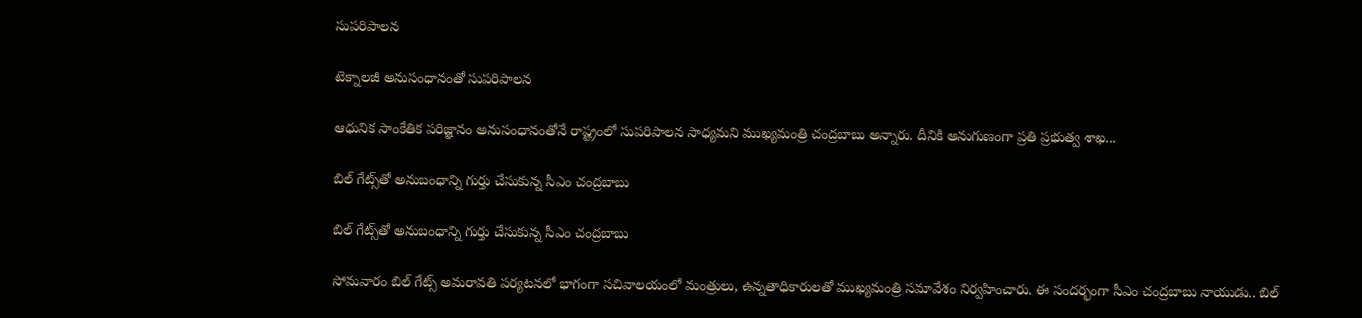సుపరిపాలన

టెక్నాలజీ అనుసంధానంతో సుపరిపాలన

ఆధునిక సాంకేతిక పరిజ్ఞానం అనుసంధానంతోనే రాష్ట్రంలో సుపరిపాలన సాధ్యమని ముఖ్యమంత్రి చంద్రబాబు అన్నారు. దీనికి అనుగుణంగా ప్రతి ప్రభుత్వ శాఖ...

బిల్ గేట్స్‌తో అనుబంధాన్ని గుర్తు చేసుకున్న సీఎం చంద్రబాబు

బిల్ గేట్స్‌తో అనుబంధాన్ని గుర్తు చేసుకున్న సీఎం చంద్రబాబు

సోమవారం బిల్ గేట్స్ అమరావతి పర్యటనలో భాగంగా సచివాలయంలో మంత్రులు, ఉన్నతాధికారులతో ముఖ్యమంత్రి సమావేశం నిర్వహించారు. ఈ సందర్భంగా సీఎం చంద్రబాబు నాయుడు.. బిల్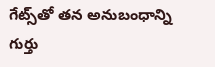గేట్స్‌తో తన అనుబంధాన్ని గుర్తు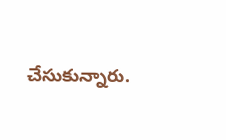చేసుకున్నారు.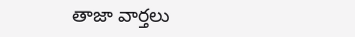తాజా వార్తలు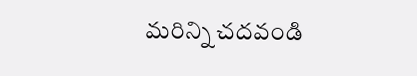మరిన్ని చదవండి